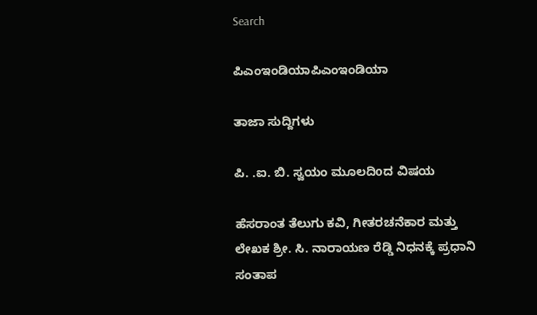Search

ಪಿಎಂಇಂಡಿಯಾಪಿಎಂಇಂಡಿಯಾ

ತಾಜಾ ಸುದ್ದಿಗಳು

ಪಿ. .ಐ. ಬಿ. ಸ್ವಯಂ ಮೂಲದಿoದ ವಿಷಯ

ಹೆಸರಾಂತ ತೆಲುಗು ಕವಿ, ಗೀತರಚನೆಕಾರ ಮತ್ತು ಲೇಖಕ ಶ್ರೀ. ಸಿ. ನಾರಾಯಣ ರೆಡ್ಡಿ ನಿಧನಕ್ಕೆ ಪ್ರಧಾನಿ ಸಂತಾಪ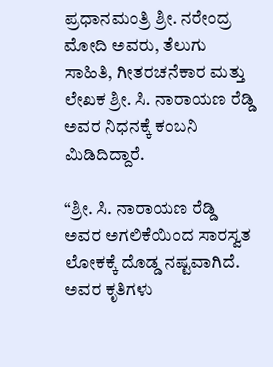ಪ್ರಧಾನಮಂತ್ರಿ ಶ್ರೀ. ನರೇಂದ್ರ ಮೋದಿ ಅವರು, ತೆಲುಗು ಸಾಹಿತಿ, ಗೀತರಚನೆಕಾರ ಮತ್ತು ಲೇಖಕ ಶ್ರೀ. ಸಿ. ನಾರಾಯಣ ರೆಡ್ಡಿ ಅವರ ನಿಧನಕ್ಕೆ ಕಂಬನಿ ಮಿಡಿದಿದ್ದಾರೆ.

“ಶ್ರೀ. ಸಿ. ನಾರಾಯಣ ರೆಡ್ಡಿ ಅವರ ಅಗಲಿಕೆಯಿಂದ ಸಾರಸ್ವತ ಲೋಕಕ್ಕೆ ದೊಡ್ಡ ನಷ್ಟವಾಗಿದೆ. ಅವರ ಕೃತಿಗಳು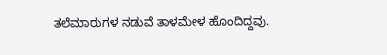ತಲೆಮಾರುಗಳ ನಡುವೆ ತಾಳಮೇಳ ಹೊಂದಿದ್ದವು.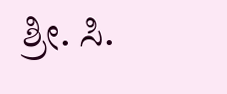ಶ್ರೀ. ಸಿ.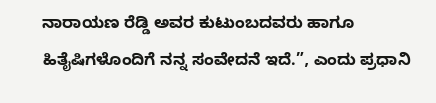ನಾರಾಯಣ ರೆಡ್ಡಿ ಅವರ ಕುಟುಂಬದವರು ಹಾಗೂ ಹಿತೈಷಿಗಳೊಂದಿಗೆ ನನ್ನ ಸಂವೇದನೆ ಇದೆ.”, ಎಂದು ಪ್ರಧಾನಿ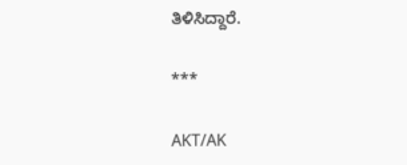ತಿಳಿಸಿದ್ದಾರೆ.

***

AKT/AK